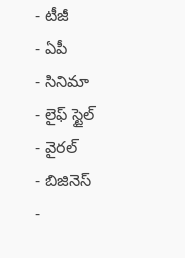- టీజీ
- ఏపీ
- సినిమా
- లైఫ్ స్టైల్
- వైరల్
- బిజినెస్
-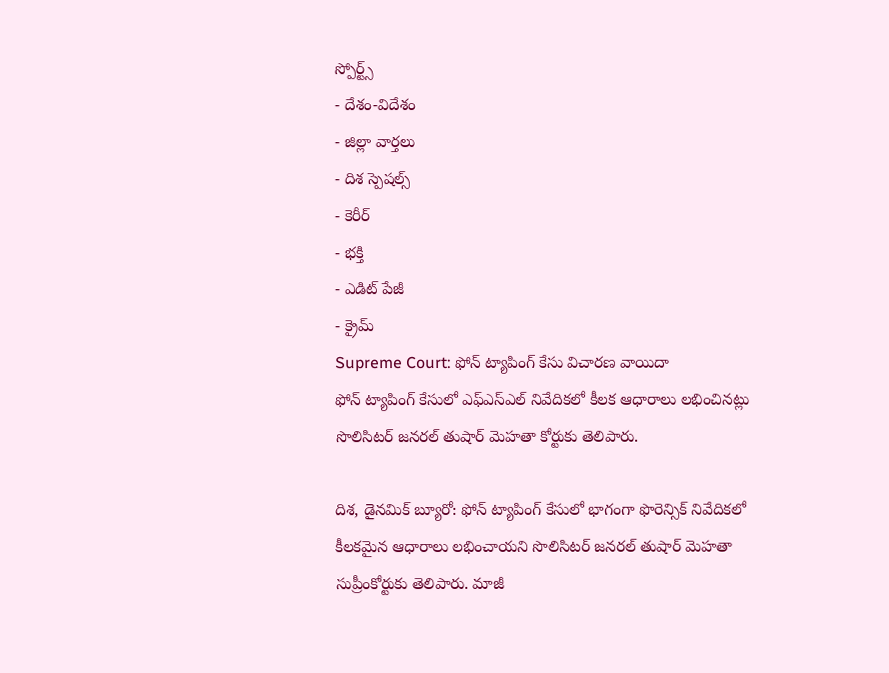స్పోర్ట్స్
- దేశం-విదేశం
- జిల్లా వార్తలు
- దిశ స్పెషల్స్
- కెరీర్
- భక్తి
- ఎడిట్ పేజీ
- క్రైమ్
Supreme Court: ఫోన్ ట్యాపింగ్ కేసు విచారణ వాయిదా
ఫోన్ ట్యాపింగ్ కేసులో ఎఫ్ఎస్ఎల్ నివేదికలో కీలక ఆధారాలు లభించినట్లు సొలిసిటర్ జనరల్ తుషార్ మెహతా కోర్టుకు తెలిపారు.

దిశ, డైనమిక్ బ్యూరో: ఫోన్ ట్యాపింగ్ కేసులో భాగంగా ఫొరెన్సిక్ నివేదికలో కీలకమైన ఆధారాలు లభించాయని సొలిసిటర్ జనరల్ తుషార్ మెహతా సుప్రీంకోర్టుకు తెలిపారు. మాజీ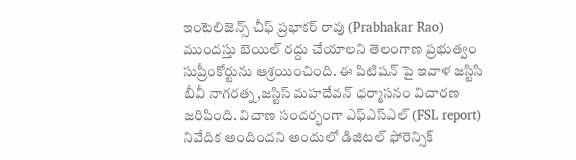ఇంటెలిజెన్స్ చీఫ్ ప్రభాకర్ రావు (Prabhakar Rao) ముందస్తు బెయిల్ రద్దు చేయాలని తెలంగాణ ప్రభుత్వం సుప్రీంకోర్టును ఆశ్రయించింది. ఈ పిటిషన్ పై ఇవాళ జస్టిసి బీవీ నాగరత్న,జస్టిస్ మహదేవన్ ధర్మాసనం విచారణ జరిపింది. విచాణ సందర్భంగా ఎఫ్ఎస్ఎల్ (FSL report) నివేదిక అందిందని అందులో డిజిటల్ ఫోరెన్సిక్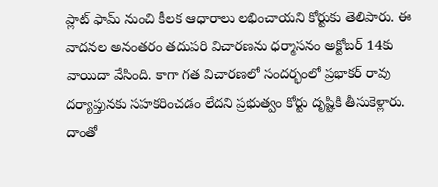ప్లాట్ ఫామ్ నుంచి కీలక ఆధారాలు లభించాయని కోర్టుకు తెలిపారు. ఈ వాదనల అనంతరం తదుపరి విచారణను ధర్మాసనం అక్టోబర్ 14కు వాయిదా వేసింది. కాగా గత విచారణలో సందర్భంలో ప్రభాకర్ రావు దర్యాప్తునకు సహకరించడం లేదని ప్రభుత్వం కోర్టు దృష్టికి తీసుకెళ్లారు. దాంతో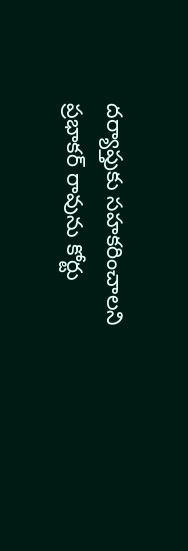దర్యాప్తుకు సహకరించాలని ప్రభాకర్ రావును కోర్టు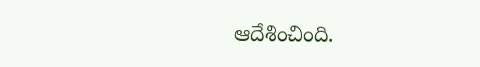ఆదేశించింది.